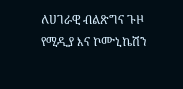ለሀገራዊ ብልጽግና ጉዞ የሚዲያ እና ኮሙኒኬሽን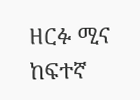ዘርፉ ሚና ከፍተኛ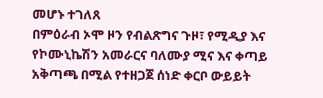መሆኑ ተገለጸ
በምዕራብ ኦሞ ዞን የብልጽግና ጉዞ፣ የሚዲያ እና የኮሙኒኬሽን አመራርና ባለሙያ ሚና እና ቀጣይ አቅጣጫ በሚል የተዘጋጀ ሰነድ ቀርቦ ውይይት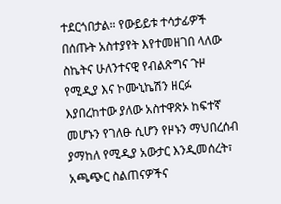ተደርጎበታል። የውይይቱ ተሳታፊዎች በሰጡት አስተያየት እየተመዘገበ ላለው ስኬትና ሁለንተናዊ የብልጽግና ጉዞ የሚዲያ እና ኮሙኒኬሽን ዘርፉ እያበረከተው ያለው አስተዋጽኦ ከፍተኛ መሆኑን የገለፁ ሲሆን የዞኑን ማህበረሰብ ያማከለ የሚዲያ አውታር እንዲመሰረት፣ አጫጭር ስልጠናዎችና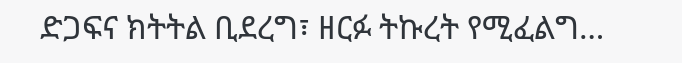ድጋፍና ክትትል ቢደረግ፣ ዘርፉ ትኩረት የሚፈልግ…